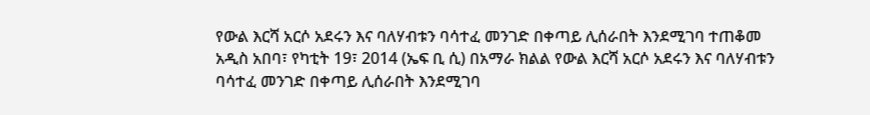የውል እርሻ አርሶ አደሩን እና ባለሃብቱን ባሳተፈ መንገድ በቀጣይ ሊሰራበት እንደሚገባ ተጠቆመ
አዲስ አበባ፣ የካቲት 19፣ 2014 (ኤፍ ቢ ሲ) በአማራ ክልል የውል እርሻ አርሶ አደሩን እና ባለሃብቱን ባሳተፈ መንገድ በቀጣይ ሊሰራበት እንደሚገባ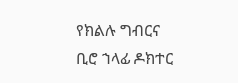የክልሉ ግብርና ቢሮ ኀላፊ ዶክተር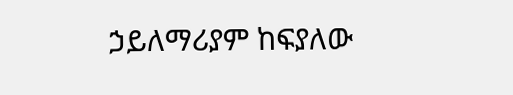ኃይለማሪያም ከፍያለው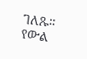ገለጹ፡፡
የውል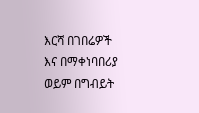እርሻ በገበሬዎች እና በማቀነባበሪያ ወይም በግብይት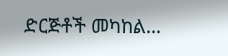ድርጅቶች መካከል…